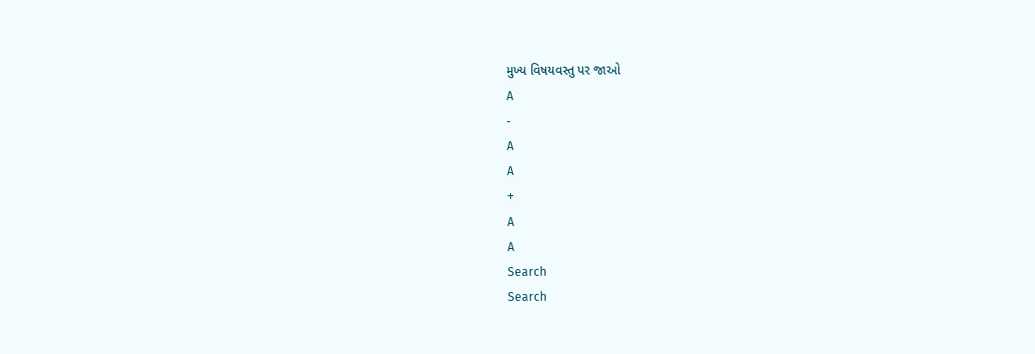મુખ્ય વિષયવસ્તુ પર જાઓ
A
-
A
A
+
A
A
Search
Search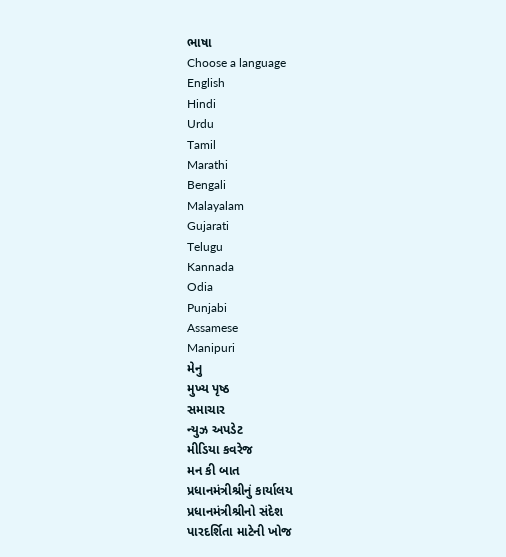ભાષા
Choose a language
English
Hindi
Urdu
Tamil
Marathi
Bengali
Malayalam
Gujarati
Telugu
Kannada
Odia
Punjabi
Assamese
Manipuri
મેનુ
મુખ્ય પૃષ્ઠ
સમાચાર
ન્યુઝ અપડેટ
મીડિયા કવરેજ
મન કી બાત
પ્રધાનમંત્રીશ્રીનું કાર્યાલય
પ્રધાનમંત્રીશ્રીનો સંદેશ
પારદર્શિતા માટેની ખોજ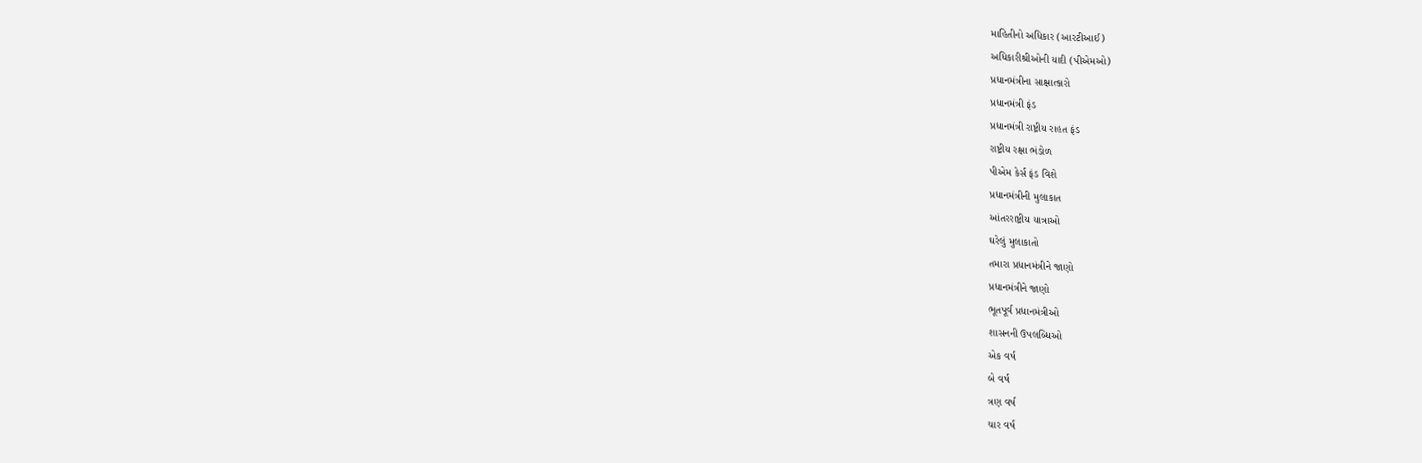માહિતીનો અધિકાર (આરટીઆઈ)
અધિકારીશ્રીઓની યાદી (પીએમઓ)
પ્રધાનમંત્રીના સાક્ષાત્કારો
પ્રધાનમંત્રી ફંડ
પ્રધાનમંત્રી રાષ્ટ્રીય રાહત ફંડ
રાષ્ટ્રીય રક્ષા ભંડોળ
પીએમ કેર્સ ફંડ વિશે
પ્રધાનમંત્રીની મુલાકાત
આંતરરાષ્ટ્રીય યાત્રાઓ
ઘરેલું મુલાકાતો
તમારા પ્રધાનમંત્રીને જાણો
પ્રધાનમંત્રીને જાણો
ભૂતપૂર્વ પ્રધાનમંત્રીઓ
શાસનની ઉપલબ્ધિઓ
એક વર્ષ
બે વર્ષ
ત્રણ વર્ષ
ચાર વર્ષ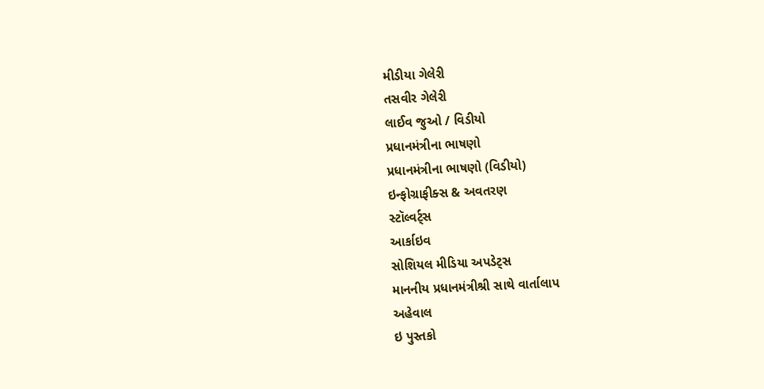મીડીયા ગેલેરી
તસવીર ગેલેરી
લાઈવ જુઓ / વિડીયો
પ્રધાનમંત્રીના ભાષણો
પ્રધાનમંત્રીના ભાષણો (વિડીયો)
ઇન્ફોગ્રાફીક્સ & અવતરણ
સ્ટૉલ્વર્ટ્સ
આર્કાઇવ
સોશિયલ મીડિયા અપડેટ્સ
માનનીય પ્રધાનમંત્રીશ્રી સાથે વાર્તાલાપ
અહેવાલ
ઇ પુસ્તકો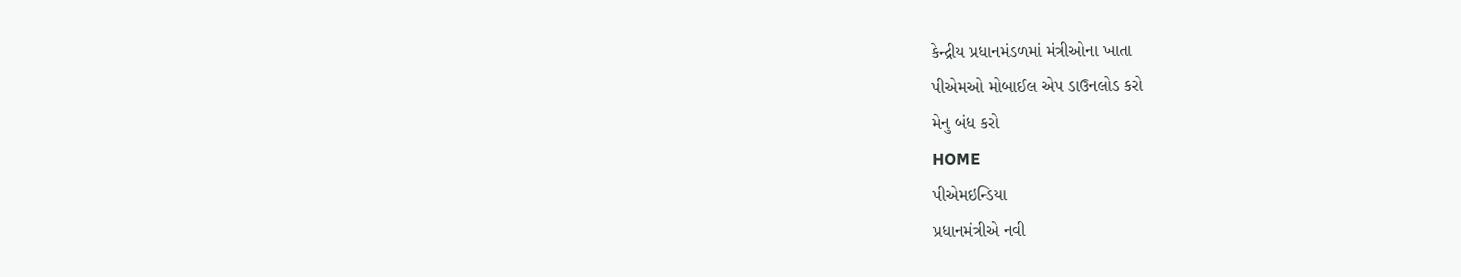કેન્દ્રીય પ્રધાનમંડળમાં મંત્રીઓના ખાતા
પીએમઓ મોબાઈલ એપ ડાઉનલોડ કરો
મેનુ બંધ કરો
HOME
પીએમઇન્ડિયા
પ્રધાનમંત્રીએ નવી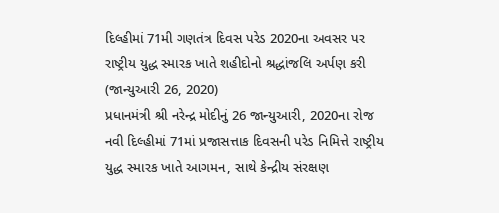દિલ્હીમાં 71મી ગણતંત્ર દિવસ પરેડ 2020ના અવસર પર રાષ્ટ્રીય યુદ્ધ સ્મારક ખાતે શહીદોનો શ્રદ્ધાંજલિ અર્પણ કરી (જાન્યુઆરી 26, 2020)
પ્રધાનમંત્રી શ્રી નરેન્દ્ર મોદીનું 26 જાન્યુઆરી, 2020ના રોજ નવી દિલ્હીમાં 71માં પ્રજાસત્તાક દિવસની પરેડ નિમિત્તે રાષ્ટ્રીય યુદ્ધ સ્મારક ખાતે આગમન, સાથે કેન્દ્રીય સંરક્ષણ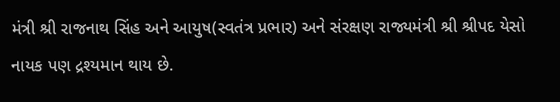મંત્રી શ્રી રાજનાથ સિંહ અને આયુષ(સ્વતંત્ર પ્રભાર) અને સંરક્ષણ રાજ્યમંત્રી શ્રી શ્રીપદ યેસો નાયક પણ દ્રશ્યમાન થાય છે.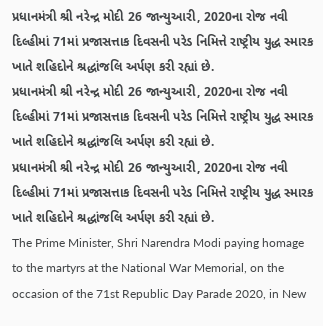પ્રધાનમંત્રી શ્રી નરેન્દ્ર મોદી 26 જાન્યુઆરી, 2020ના રોજ નવી દિલ્હીમાં 71માં પ્રજાસત્તાક દિવસની પરેડ નિમિત્તે રાષ્ટ્રીય યુદ્ધ સ્મારક ખાતે શહિદોને શ્રદ્ધાંજલિ અર્પણ કરી રહ્યાં છે.
પ્રધાનમંત્રી શ્રી નરેન્દ્ર મોદી 26 જાન્યુઆરી, 2020ના રોજ નવી દિલ્હીમાં 71માં પ્રજાસત્તાક દિવસની પરેડ નિમિત્તે રાષ્ટ્રીય યુદ્ધ સ્મારક ખાતે શહિદોને શ્રદ્ધાંજલિ અર્પણ કરી રહ્યાં છે.
પ્રધાનમંત્રી શ્રી નરેન્દ્ર મોદી 26 જાન્યુઆરી, 2020ના રોજ નવી દિલ્હીમાં 71માં પ્રજાસત્તાક દિવસની પરેડ નિમિત્તે રાષ્ટ્રીય યુદ્ધ સ્મારક ખાતે શહિદોને શ્રદ્ધાંજલિ અર્પણ કરી રહ્યાં છે.
The Prime Minister, Shri Narendra Modi paying homage to the martyrs at the National War Memorial, on the occasion of the 71st Republic Day Parade 2020, in New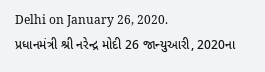Delhi on January 26, 2020.
પ્રધાનમંત્રી શ્રી નરેન્દ્ર મોદી 26 જાન્યુઆરી, 2020ના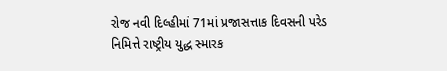રોજ નવી દિલ્હીમાં 71માં પ્રજાસત્તાક દિવસની પરેડ નિમિત્તે રાષ્ટ્રીય યુદ્ધ સ્મારક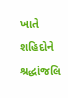ખાતે શહિદોને શ્રદ્ધાંજલિ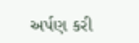અર્પણ કરી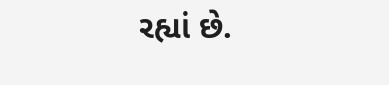રહ્યાં છે.